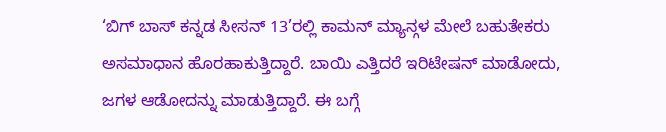‘ಬಿಗ್ ಬಾಸ್ ಕನ್ನಡ ಸೀಸನ್ 13’ರಲ್ಲಿ ಕಾಮನ್ ಮ್ಯಾನ್ಗಳ ಮೇಲೆ ಬಹುತೇಕರು ಅಸಮಾಧಾನ ಹೊರಹಾಕುತ್ತಿದ್ದಾರೆ. ಬಾಯಿ ಎತ್ತಿದರೆ ಇರಿಟೇಷನ್ ಮಾಡೋದು, ಜಗಳ ಆಡೋದನ್ನು ಮಾಡುತ್ತಿದ್ದಾರೆ. ಈ ಬಗ್ಗೆ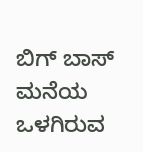ಬಿಗ್ ಬಾಸ್ ಮನೆಯ ಒಳಗಿರುವ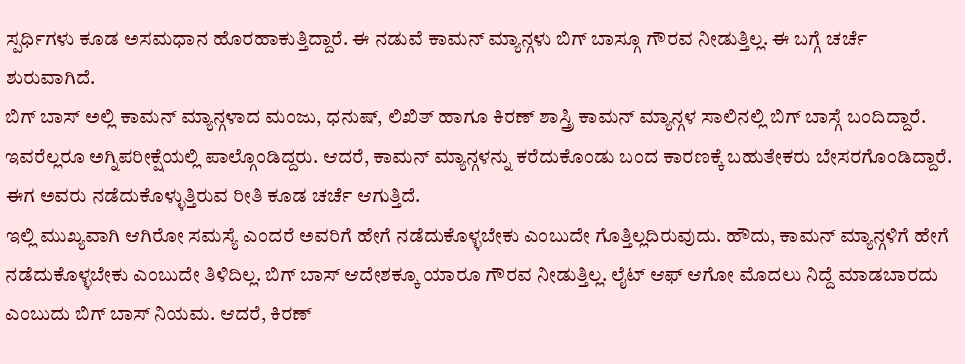ಸ್ಪರ್ಧಿಗಳು ಕೂಡ ಅಸಮಧಾನ ಹೊರಹಾಕುತ್ತಿದ್ದಾರೆ. ಈ ನಡುವೆ ಕಾಮನ್ ಮ್ಯಾನ್ಗಳು ಬಿಗ್ ಬಾಸ್ಗೂ ಗೌರವ ನೀಡುತ್ತಿಲ್ಲ. ಈ ಬಗ್ಗೆ ಚರ್ಚೆ ಶುರುವಾಗಿದೆ.
ಬಿಗ್ ಬಾಸ್ ಅಲ್ಲಿ ಕಾಮನ್ ಮ್ಯಾನ್ಗಳಾದ ಮಂಜು, ಧನುಷ್, ಲಿಖಿತ್ ಹಾಗೂ ಕಿರಣ್ ಶಾಸ್ತ್ರಿ ಕಾಮನ್ ಮ್ಯಾನ್ಗಳ ಸಾಲಿನಲ್ಲಿ ಬಿಗ್ ಬಾಸ್ಗೆ ಬಂದಿದ್ದಾರೆ. ಇವರೆಲ್ಲರೂ ಅಗ್ನಿಪರೀಕ್ಷೆಯಲ್ಲಿ ಪಾಲ್ಗೊಂಡಿದ್ದರು. ಆದರೆ, ಕಾಮನ್ ಮ್ಯಾನ್ಗಳನ್ನು ಕರೆದುಕೊಂಡು ಬಂದ ಕಾರಣಕ್ಕೆ ಬಹುತೇಕರು ಬೇಸರಗೊಂಡಿದ್ದಾರೆ. ಈಗ ಅವರು ನಡೆದುಕೊಳ್ಳುತ್ತಿರುವ ರೀತಿ ಕೂಡ ಚರ್ಚೆ ಆಗುತ್ತಿದೆ.
ಇಲ್ಲಿ ಮುಖ್ಯವಾಗಿ ಆಗಿರೋ ಸಮಸ್ಯೆ ಎಂದರೆ ಅವರಿಗೆ ಹೇಗೆ ನಡೆದುಕೊಳ್ಳಬೇಕು ಎಂಬುದೇ ಗೊತ್ತಿಲ್ಲದಿರುವುದು. ಹೌದು, ಕಾಮನ್ ಮ್ಯಾನ್ಗಳಿಗೆ ಹೇಗೆ ನಡೆದುಕೊಳ್ಳಬೇಕು ಎಂಬುದೇ ತಿಳಿದಿಲ್ಲ. ಬಿಗ್ ಬಾಸ್ ಆದೇಶಕ್ಕೂ ಯಾರೂ ಗೌರವ ನೀಡುತ್ತಿಲ್ಲ. ಲೈಟ್ ಆಫ್ ಆಗೋ ಮೊದಲು ನಿದ್ದೆ ಮಾಡಬಾರದು ಎಂಬುದು ಬಿಗ್ ಬಾಸ್ ನಿಯಮ. ಆದರೆ, ಕಿರಣ್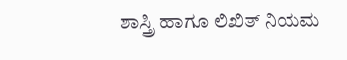ಶಾಸ್ತ್ರಿ ಹಾಗೂ ಲಿಖಿತ್ ನಿಯಮ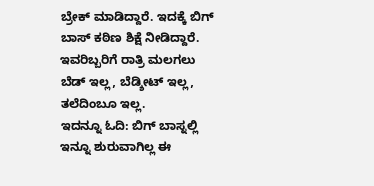ಬ್ರೇಕ್ ಮಾಡಿದ್ದಾರೆ. ಇದಕ್ಕೆ ಬಿಗ್ ಬಾಸ್ ಕಠಿಣ ಶಿಕ್ಷೆ ನೀಡಿದ್ದಾರೆ. ಇವರಿಬ್ಬರಿಗೆ ರಾತ್ರಿ ಮಲಗಲು ಬೆಡ್ ಇಲ್ಲ, ಬೆಡ್ಶೀಟ್ ಇಲ್ಲ, ತಲೆದಿಂಬೂ ಇಲ್ಲ.
ಇದನ್ನೂ ಓದಿ: ಬಿಗ್ ಬಾಸ್ನಲ್ಲಿ ಇನ್ನೂ ಶುರುವಾಗಿಲ್ಲ ಈ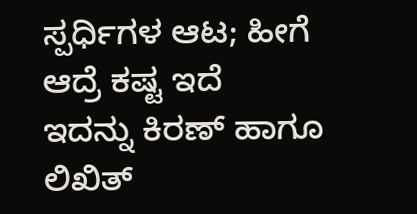ಸ್ಪರ್ಧಿಗಳ ಆಟ; ಹೀಗೆ ಆದ್ರೆ ಕಷ್ಟ ಇದೆ
ಇದನ್ನು ಕಿರಣ್ ಹಾಗೂ ಲಿಖಿತ್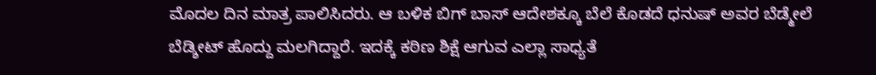ಮೊದಲ ದಿನ ಮಾತ್ರ ಪಾಲಿಸಿದರು. ಆ ಬಳಿಕ ಬಿಗ್ ಬಾಸ್ ಆದೇಶಕ್ಕೂ ಬೆಲೆ ಕೊಡದೆ ಧನುಷ್ ಅವರ ಬೆಡ್ಮೇಲೆ ಬೆಡ್ಶೀಟ್ ಹೊದ್ದು ಮಲಗಿದ್ದಾರೆ. ಇದಕ್ಕೆ ಕಠಿಣ ಶಿಕ್ಷೆ ಆಗುವ ಎಲ್ಲಾ ಸಾಧ್ಯತೆ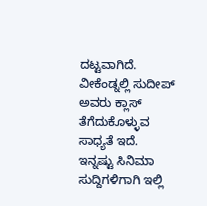ದಟ್ಟವಾಗಿದೆ. ವೀಕೆಂಡ್ನಲ್ಲಿ ಸುದೀಪ್ ಅವರು ಕ್ಲಾಸ್ ತೆಗೆದುಕೊಳ್ಳುವ ಸಾಧ್ಯತೆ ಇದೆ.
ಇನ್ನಷ್ಟು ಸಿನಿಮಾ ಸುದ್ದಿಗಳಿಗಾಗಿ ಇಲ್ಲಿ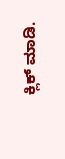ಕ್ಲಿಕ್ ಮಾಡಿ.